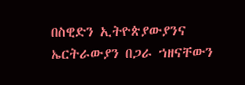በስዊድን ኢትዮጵያውያንና ኤርትራውያን በጋራ ኀዘናቸውን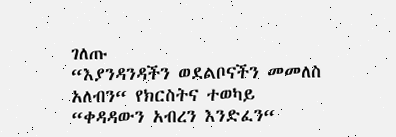ገለጡ
“እያንዳንዳችን ወደልቦናችን መመለስ አለብን“ የክርስትና ተወካይ
“ቀዳዳውን አብረን እንድፈን“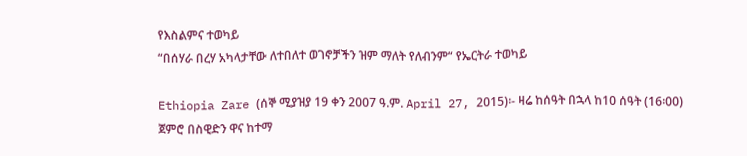የእስልምና ተወካይ
“በሰሃራ በረሃ አካላታቸው ለተበለተ ወገኖቻችን ዝም ማለት የለብንም“ የኤርትራ ተወካይ

Ethiopia Zare (ሰኞ ሚያዝያ 19 ቀን 2007 ዓ.ም. April 27, 2015)፡- ዛሬ ከሰዓት በኋላ ከ10 ሰዓት (16፡00) ጀምሮ በስዊድን ዋና ከተማ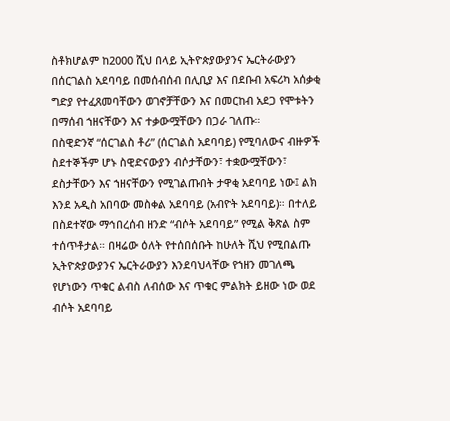ስቶክሆልም ከ2000 ሺህ በላይ ኢትዮጵያውያንና ኤርትራውያን በሰርገልስ አደባባይ በመሰብሰብ በሊቢያ እና በደቡብ አፍሪካ አሰቃቂ ግድያ የተፈጸመባቸውን ወገኖቻቸውን እና በመርከብ አደጋ የሞቱትን በማሰብ ኀዘናቸውን እና ተቃውሟቸውን በጋራ ገለጡ።
በስዊድንኛ “ሰርገልስ ቶሪ” (ሰርገልስ አደባባይ) የሚባለውና ብዙዎች ስደተኞችም ሆኑ ስዊድናውያን ብሶታቸውን፣ ተቋውሟቸውን፣ ደስታቸውን እና ኀዘናቸውን የሚገልጡበት ታዋቂ አደባባይ ነው፤ ልክ እንደ አዲስ አበባው መስቀል አደባባይ (አብዮት አደባባይ)። በተለይ በስደተኛው ማኅበረሰብ ዘንድ “ብሶት አደባባይ” የሚል ቅጽል ስም ተሰጥቶታል። በዛሬው ዕለት የተሰበሰቡት ከሁለት ሺህ የሚበልጡ ኢትዮጵያውያንና ኤርትራውያን እንደባህላቸው የኀዘን መገለጫ የሆነውን ጥቁር ልብስ ለብሰው እና ጥቁር ምልክት ይዘው ነው ወደ ብሶት አደባባይ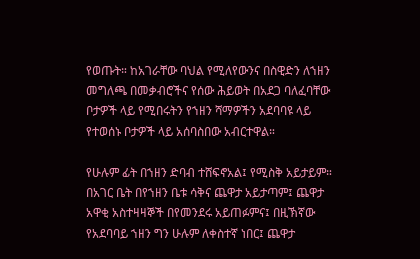የወጡት። ከአገራቸው ባህል የሚለየውንና በስዊድን ለኀዘን መግለጫ በመቃብሮችና የሰው ሕይወት በአደጋ ባለፈባቸው ቦታዎች ላይ የሚበሩትን የኀዘን ሻማዎችን አደባባዩ ላይ የተወሰኑ ቦታዎች ላይ አሰባስበው አብርተዋል።

የሁሉም ፊት በኀዘን ድባብ ተሸፍኖአል፤ የሚስቅ አይታይም። በአገር ቤት በየኀዘን ቤቱ ሳቅና ጨዋታ አይታጣም፤ ጨዋታ አዋቂ አስተዛዛኞች በየመንደሩ አይጠፉምና፤ በዚኽኛው የአደባባይ ኀዘን ግን ሁሉም ለቀስተኛ ነበር፤ ጨዋታ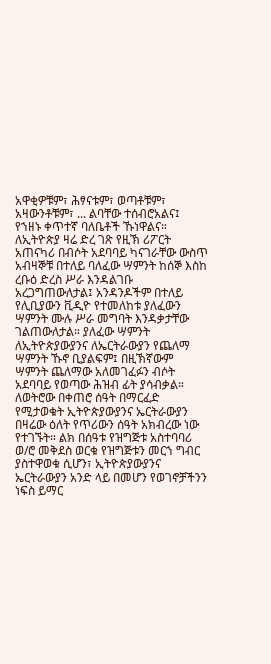አዋቂዎቹም፣ ሕፃናቱም፣ ወጣቶቹም፣ አዛውንቶቹም፣ ... ልባቸው ተሰብሮአልና፤ የኀዘኑ ቀጥተኛ ባለቤቶች ኹነዋልና። ለኢትዮጵያ ዛሬ ድረ ገጽ የዚኽ ሪፖርት አጠናካሪ በብሶት አደባባይ ካናገራቸው ውስጥ አብዛኞቹ በተለይ ባለፈው ሣምንት ከሰኞ እስከ ረቡዕ ድረስ ሥራ እንዳልገቡ አረጋግጠውለታል፤ አንዳንዶችም በተለይ የሊቢያውን ቪዲዮ የተመለከቱ ያለፈውን ሣምንት ሙሉ ሥራ መግባት እንዳቃታቸው ገልጠውለታል። ያለፈው ሣምንት ለኢትዮጵያውያንና ለኤርትራውያን የጨለማ ሣምንት ኹኖ ቢያልፍም፤ በዚኽኛውም ሣምንት ጨለማው አለመገፈፉን ብሶት አደባባይ የወጣው ሕዝብ ፊት ያሳብቃል።
ለወትሮው በቀጠሮ ሰዓት በማርፈድ የሚታወቁት ኢትዮጵያውያንና ኤርትራውያን በዛሬው ዕለት የጥሪውን ሰዓት አክብረው ነው የተገኙት። ልክ በሰዓቱ የዝግጅቱ አስተባባሪ ወ/ሮ መቅደስ ወርቁ የዝግጅቱን መርኀ ግብር ያስተዋወቁ ሲሆን፣ ኢትዮጵያውያንና ኤርትራውያን አንድ ላይ በመሆን የወገኖቻችንን ነፍስ ይማር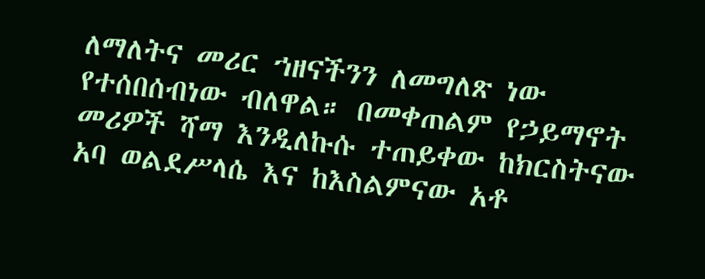ለማለትና መሪር ኀዘናችንን ለመግለጽ ነው የተሰበሰብነው ብለዋል። በመቀጠልም የኃይማኖት መሪዎች ሻማ እንዲለኩሱ ተጠይቀው ከክርስትናው አባ ወልደሥላሴ እና ከእስልምናው አቶ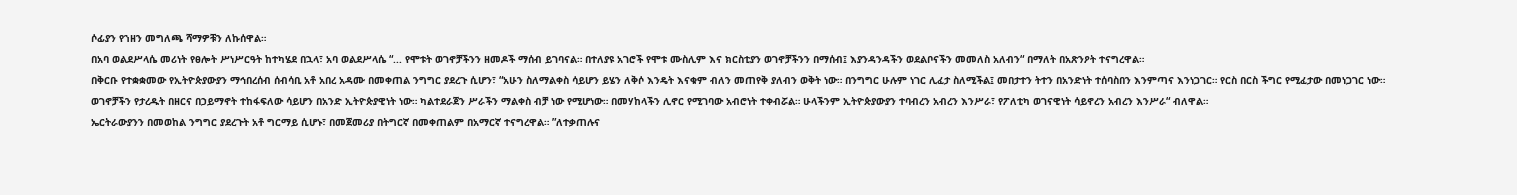ሶፊያን የኀዘን መግለጫ ሻማዎቹን ለኩሰዋል።
በአባ ወልደሥላሴ መሪነት የፀሎት ሥነሥርዓት ከተካሄደ በኋላ፣ አባ ወልደሥላሴ “... የሞቱት ወገኖቻችንን ዘመዶች ማሰብ ይገባናል። በተለያዩ አገሮች የሞቱ ሙስሊም እና ክርስቲያን ወገኖቻችንን በማሰብ፤ እያንዳንዳችን ወደልቦናችን መመለስ አለብን“ በማለት በአጽንዖት ተናግረዋል።
በቅርቡ የተቋቋመው የኢትዮጵያውያን ማኅበረሰብ ሰብሳቢ አቶ አበረ አዳሙ በመቀጠል ንግግር ያደረጉ ሲሆን፣ “አሁን ስለማልቀስ ሳይሆን ይሄን ለቅሶ እንዴት እናቁም ብለን መጠየቅ ያለብን ወቅት ነው። በንግግር ሁሉም ነገር ሊፈታ ስለሚችል፤ መበታተን ትተን በአንድነት ተሰባስበን እንምጣና እንነጋገር። የርስ በርስ ችግር የሚፈታው በመነጋገር ነው። ወገኖቻችን የታረዱት በዘርና በኃይማኖት ተከፋፍለው ሳይሆን በአንድ ኢትዮጵያዊነት ነው። ካልተደራጀን ሥራችን ማልቀስ ብቻ ነው የሚሆነው። በመሃከላችን ሊኖር የሚገባው አብሮነት ተቀብሯል። ሁላችንም ኢትዮጵያውያን ተባብረን አብረን እንሥራ፣ የፖለቲካ ወገናዊነት ሳይኖረን አብረን እንሥራ“ ብለዋል።
ኤርትራውያንን በመወከል ንግግር ያደረጉት አቶ ግርማይ ሲሆኑ፣ በመጀመሪያ በትግርኛ በመቀጠልም በአማርኛ ተናግረዋል። ”ለተቃጠሉና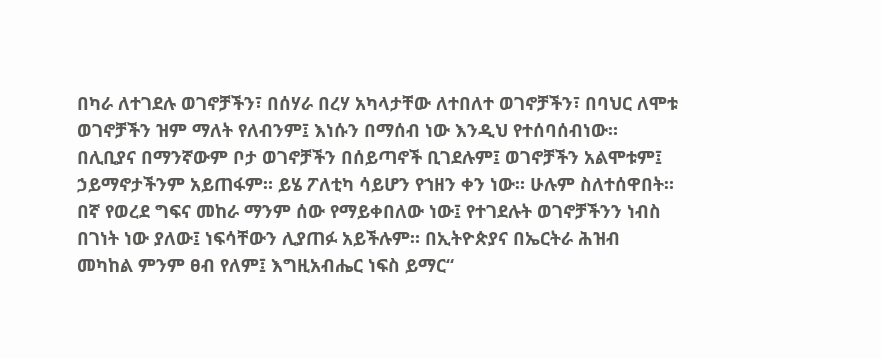በካራ ለተገደሉ ወገኖቻችን፣ በሰሃራ በረሃ አካላታቸው ለተበለተ ወገኖቻችን፣ በባህር ለሞቱ ወገኖቻችን ዝም ማለት የለብንም፤ እነሱን በማሰብ ነው እንዲህ የተሰባሰብነው። በሊቢያና በማንኛውም ቦታ ወገኖቻችን በሰይጣኖች ቢገደሉም፤ ወገኖቻችን አልሞቱም፤ ኃይማኖታችንም አይጠፋም። ይሄ ፖለቲካ ሳይሆን የኀዘን ቀን ነው። ሁሉም ስለተሰዋበት። በኛ የወረደ ግፍና መከራ ማንም ሰው የማይቀበለው ነው፤ የተገደሉት ወገኖቻችንን ነብስ በገነት ነው ያለው፤ ነፍሳቸውን ሊያጠፉ አይችሉም። በኢትዮጵያና በኤርትራ ሕዝብ መካከል ምንም ፀብ የለም፤ እግዚአብሔር ነፍስ ይማር“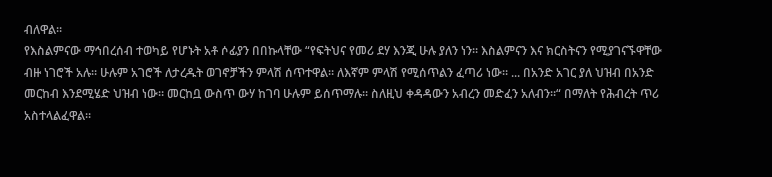ብለዋል።
የእስልምናው ማኅበረሰብ ተወካይ የሆኑት አቶ ሶፊያን በበኩላቸው “የፍትህና የመሪ ደሃ እንጂ ሁሉ ያለን ነን። እስልምናን እና ክርስትናን የሚያገናኙዋቸው ብዙ ነገሮች አሉ። ሁሉም አገሮች ለታረዱት ወገኖቻችን ምላሽ ሰጥተዋል። ለእኛም ምላሽ የሚሰጥልን ፈጣሪ ነው። ... በአንድ አገር ያለ ህዝብ በአንድ መርከብ እንደሚሄድ ህዝብ ነው። መርከቧ ውስጥ ውሃ ከገባ ሁሉም ይሰጥማሉ። ስለዚህ ቀዳዳውን አብረን መድፈን አለብን።“ በማለት የሕብረት ጥሪ አስተላልፈዋል።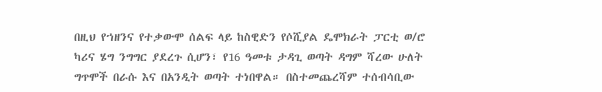በዚህ የኀዘንና የተቃውሞ ሰልፍ ላይ ከስዊድን የሶሺያል ዴሞክራት ፓርቲ ወ/ሮ ካሪና ሄግ ንግግር ያደረጉ ሲሆን፣ የ16 ዓመቱ ታዳጊ ወጣት ዳግም ሻረው ሁለት ግጥሞች በራሱ እና በአንዲት ወጣት ተነበዋል። በስተመጨረሻም ተሰብሳቢው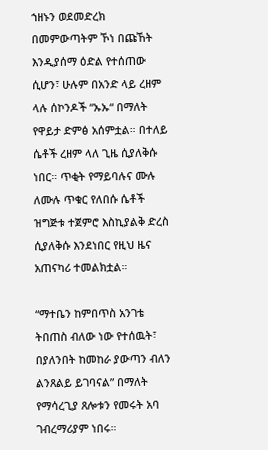ኀዘኑን ወደመድረክ በመምውጣትም ኾነ በጩኸት እንዲያሰማ ዕድል የተሰጠው ሲሆን፣ ሁሉም በአንድ ላይ ረዘም ላሉ ሰኮንዶች “ኡኡ“ በማለት የዋይታ ድምፅ አሰምቷል። በተለይ ሴቶች ረዘም ላለ ጊዜ ሲያለቅሱ ነበር። ጥቂት የማይባሉና ሙሉ ለሙሉ ጥቁር የለበሱ ሴቶች ዝግጅቱ ተጀምሮ እስኪያልቅ ድረስ ሲያለቅሱ እንደነበር የዚህ ዜና አጠናካሪ ተመልክቷል።

“ማተቤን ከምበጥስ አንገቴ ትበጠስ ብለው ነው የተሰዉት፣ በያለንበት ከመከራ ያውጣን ብለን ልንጸልይ ይገባናል” በማለት የማሳረጊያ ጸሎቱን የመሩት አባ ገብረማሪያም ነበሩ።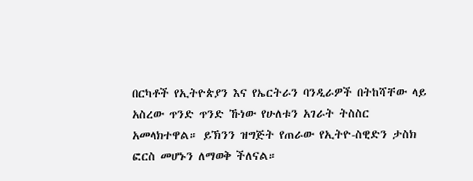በርካቶች የኢትዮጵያን እና የኤርትራን ባንዲራዎች በትከሻቸው ላይ አስረው ጥንድ ጥንድ ኹነው የሁለቱን አገራት ትስስር አመላክተዋል። ይኽንን ዝግጅት የጠራው የኢትዮ-ስዊድን ታስክ ፎርስ መሆኑን ለማወቅ ችለናል።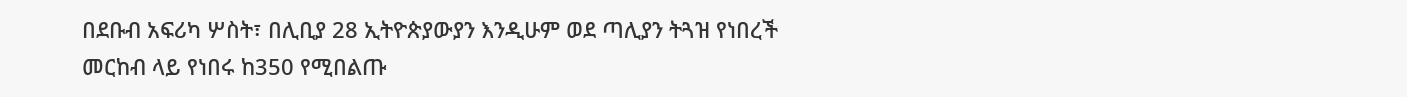በደቡብ አፍሪካ ሦስት፣ በሊቢያ 28 ኢትዮጵያውያን እንዲሁም ወደ ጣሊያን ትጓዝ የነበረች መርከብ ላይ የነበሩ ከ350 የሚበልጡ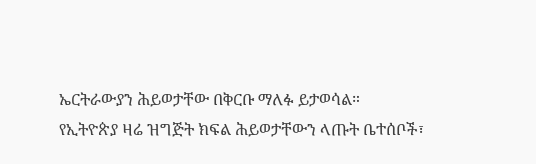ኤርትራውያን ሕይወታቸው በቅርቡ ማለፉ ይታወሳል።
የኢትዮጵያ ዛሬ ዝግጅት ክፍል ሕይወታቸውን ላጡት ቤተሰቦች፣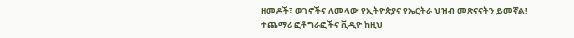ዘመዶች፣ ወገኖችና ለመላው የኢትዮጵያና የኤርትራ ህዝብ መጽናናትን ይመኛል!
ተጨማሪ ፎቶግራፎችና ቪዲዮ ከዚህ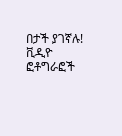በታች ያገኛሉ!
ቪዲዮ
ፎቶግራፎች